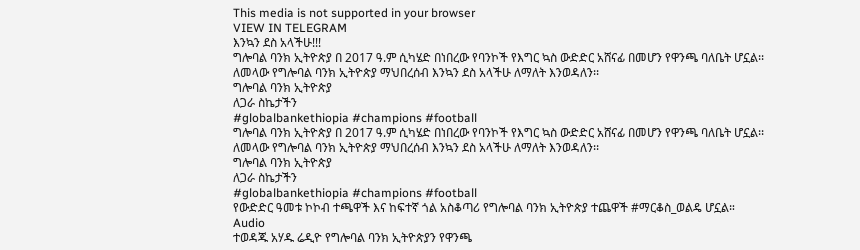This media is not supported in your browser
VIEW IN TELEGRAM
እንኳን ደስ አላችሁ!!!
ግሎባል ባንክ ኢትዮጵያ በ 2017 ዓ.ም ሲካሄድ በነበረው የባንኮች የእግር ኳስ ውድድር አሸናፊ በመሆን የዋንጫ ባለቤት ሆኗል፡፡
ለመላው የግሎባል ባንክ ኢትዮጵያ ማህበረሰብ እንኳን ደስ አላችሁ ለማለት እንወዳለን፡፡
ግሎባል ባንክ ኢትዮጵያ
ለጋራ ስኬታችን
#globalbankethiopia #champions #football
ግሎባል ባንክ ኢትዮጵያ በ 2017 ዓ.ም ሲካሄድ በነበረው የባንኮች የእግር ኳስ ውድድር አሸናፊ በመሆን የዋንጫ ባለቤት ሆኗል፡፡
ለመላው የግሎባል ባንክ ኢትዮጵያ ማህበረሰብ እንኳን ደስ አላችሁ ለማለት እንወዳለን፡፡
ግሎባል ባንክ ኢትዮጵያ
ለጋራ ስኬታችን
#globalbankethiopia #champions #football
የውድድር ዓመቱ ኮኮብ ተጫዋች እና ከፍተኛ ጎል አስቆጣሪ የግሎባል ባንክ ኢትዮጵያ ተጨዋች #ማርቆስ_ወልዴ ሆኗል።
Audio
ተወዳጁ አሃዱ ሬዲዮ የግሎባል ባንክ ኢትዮጵያን የዋንጫ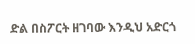ድል በስፖርት ዘገባው እንዲህ አድርጎ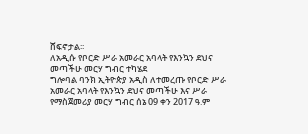ሸፍኖታል፡፡
ለአዲሱ የቦርድ ሥራ አመራር አባላት የእንኳን ደህና መጣችሁ መርሃ ግብር ተካሄደ
ግሎባል ባንክ ኢትዮጵያ አዲስ ለተመረጡ የቦርድ ሥራ አመራር አባላት የእንኳን ደህና መጣችሁ እና ሥራ የማስጀመሪያ መርሃ ግብር ሰኔ 09 ቀን 2017 ዓ.ም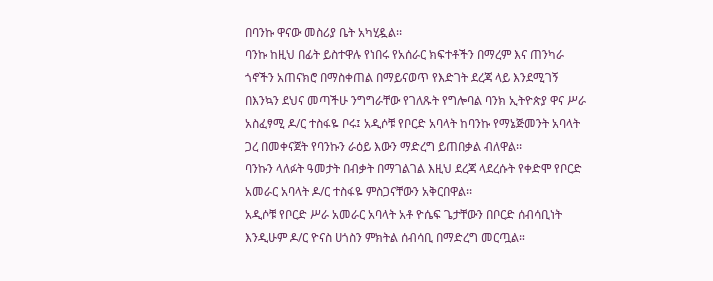በባንኩ ዋናው መስሪያ ቤት አካሂዷል፡፡
ባንኩ ከዚህ በፊት ይስተዋሉ የነበሩ የአሰራር ክፍተቶችን በማረም እና ጠንካራ ጎኖችን አጠናክሮ በማስቀጠል በማይናወጥ የእድገት ደረጃ ላይ እንደሚገኝ በእንኳን ደህና መጣችሁ ንግግራቸው የገለጹት የግሎባል ባንክ ኢትዮጵያ ዋና ሥራ አስፈፃሚ ዶ/ር ተስፋዬ ቦሩ፤ አዲሶቹ የቦርድ አባላት ከባንኩ የማኔጅመንት አባላት ጋረ በመቀናጀት የባንኩን ራዕይ እውን ማድረግ ይጠበቃል ብለዋል፡፡
ባንኩን ላለፉት ዓመታት በብቃት በማገልገል እዚህ ደረጃ ላደረሱት የቀድሞ የቦርድ አመራር አባላት ዶ/ር ተስፋዬ ምስጋናቸውን አቅርበዋል፡፡
አዲሶቹ የቦርድ ሥራ አመራር አባላት አቶ ዮሴፍ ጌታቸውን በቦርድ ሰብሳቢነት እንዲሁም ዶ/ር ዮናስ ሀጎስን ምክትል ሰብሳቢ በማድረግ መርጧል።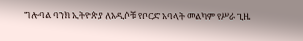ግሎባል ባንክ ኢትዮጵያ ለአዲሶቹ የቦርድ አባላት መልካም የሥራ ጊዜ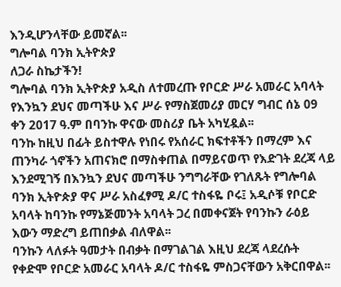እንዲሆንላቸው ይመኛል፡፡
ግሎባል ባንክ ኢትዮጵያ
ለጋራ ስኬታችን!
ግሎባል ባንክ ኢትዮጵያ አዲስ ለተመረጡ የቦርድ ሥራ አመራር አባላት የእንኳን ደህና መጣችሁ እና ሥራ የማስጀመሪያ መርሃ ግብር ሰኔ 09 ቀን 2017 ዓ.ም በባንኩ ዋናው መስሪያ ቤት አካሂዷል፡፡
ባንኩ ከዚህ በፊት ይስተዋሉ የነበሩ የአሰራር ክፍተቶችን በማረም እና ጠንካራ ጎኖችን አጠናክሮ በማስቀጠል በማይናወጥ የእድገት ደረጃ ላይ እንደሚገኝ በእንኳን ደህና መጣችሁ ንግግራቸው የገለጹት የግሎባል ባንክ ኢትዮጵያ ዋና ሥራ አስፈፃሚ ዶ/ር ተስፋዬ ቦሩ፤ አዲሶቹ የቦርድ አባላት ከባንኩ የማኔጅመንት አባላት ጋረ በመቀናጀት የባንኩን ራዕይ እውን ማድረግ ይጠበቃል ብለዋል፡፡
ባንኩን ላለፉት ዓመታት በብቃት በማገልገል እዚህ ደረጃ ላደረሱት የቀድሞ የቦርድ አመራር አባላት ዶ/ር ተስፋዬ ምስጋናቸውን አቅርበዋል፡፡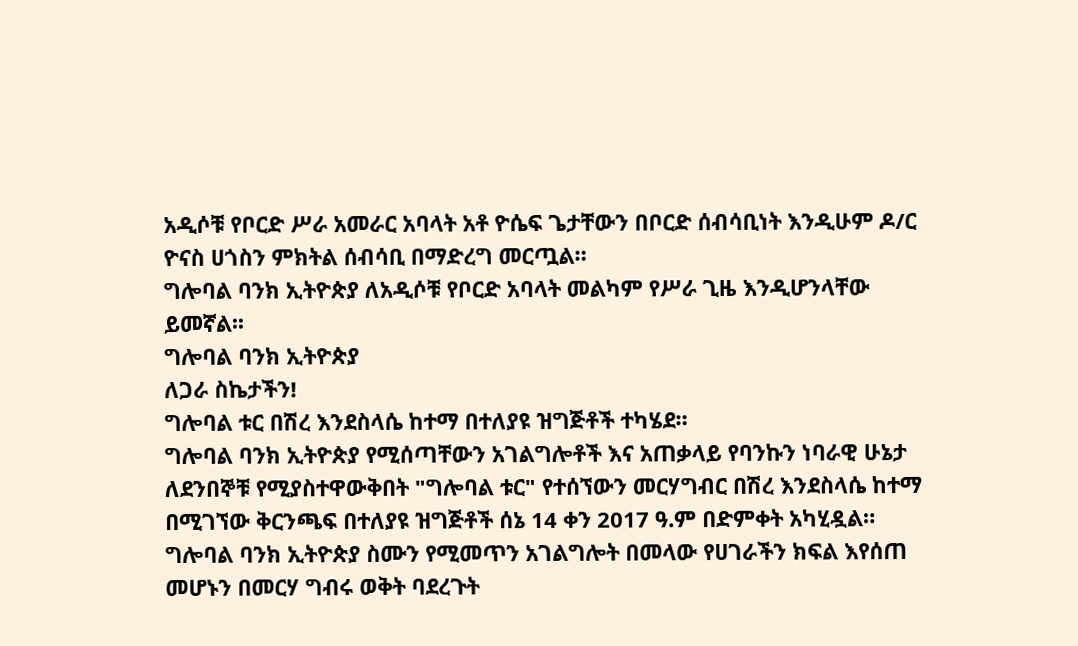አዲሶቹ የቦርድ ሥራ አመራር አባላት አቶ ዮሴፍ ጌታቸውን በቦርድ ሰብሳቢነት እንዲሁም ዶ/ር ዮናስ ሀጎስን ምክትል ሰብሳቢ በማድረግ መርጧል።
ግሎባል ባንክ ኢትዮጵያ ለአዲሶቹ የቦርድ አባላት መልካም የሥራ ጊዜ እንዲሆንላቸው ይመኛል፡፡
ግሎባል ባንክ ኢትዮጵያ
ለጋራ ስኬታችን!
ግሎባል ቱር በሽረ እንደስላሴ ከተማ በተለያዩ ዝግጅቶች ተካሄደ።
ግሎባል ባንክ ኢትዮጵያ የሚሰጣቸውን አገልግሎቶች እና አጠቃላይ የባንኩን ነባራዊ ሁኔታ ለደንበኞቹ የሚያስተዋውቅበት "ግሎባል ቱር" የተሰኘውን መርሃግብር በሽረ እንደስላሴ ከተማ በሚገኘው ቅርንጫፍ በተለያዩ ዝግጅቶች ሰኔ 14 ቀን 2017 ዓ.ም በድምቀት አካሂዷል።
ግሎባል ባንክ ኢትዮጵያ ስሙን የሚመጥን አገልግሎት በመላው የሀገራችን ክፍል እየሰጠ መሆኑን በመርሃ ግብሩ ወቅት ባደረጉት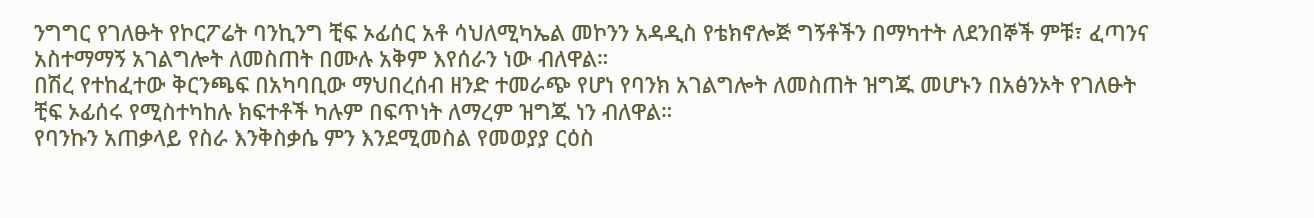ንግግር የገለፁት የኮርፖሬት ባንኪንግ ቺፍ ኦፊሰር አቶ ሳህለሚካኤል መኮንን አዳዲስ የቴክኖሎጅ ግኝቶችን በማካተት ለደንበኞች ምቹ፣ ፈጣንና አስተማማኝ አገልግሎት ለመስጠት በሙሉ አቅም እየሰራን ነው ብለዋል።
በሽረ የተከፈተው ቅርንጫፍ በአካባቢው ማህበረሰብ ዘንድ ተመራጭ የሆነ የባንክ አገልግሎት ለመስጠት ዝግጁ መሆኑን በአፅንኦት የገለፁት ቺፍ ኦፊሰሩ የሚስተካከሉ ክፍተቶች ካሉም በፍጥነት ለማረም ዝግጁ ነን ብለዋል።
የባንኩን አጠቃላይ የስራ እንቅስቃሴ ምን እንደሚመስል የመወያያ ርዕስ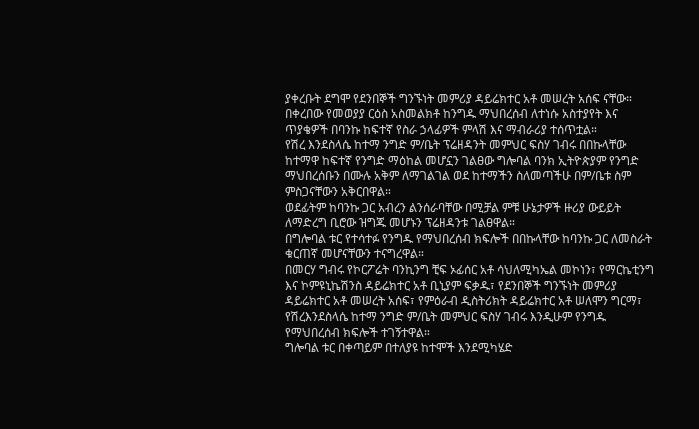ያቀረቡት ደግሞ የደንበኞች ግንኙነት መምሪያ ዳይሬክተር አቶ መሠረት አሰፍ ናቸው።
በቀረበው የመወያያ ርዕስ አስመልክቶ ከንግዱ ማህበረሰብ ለተነሱ አስተያየት እና ጥያቄዎች በባንኩ ከፍተኛ የስራ ኃላፊዎች ምላሽ እና ማብራሪያ ተሰጥቷል።
የሽረ እንደስላሴ ከተማ ንግድ ም/ቤት ፕሬዘዳንት መምህር ፍስሃ ገብሩ በበኩላቸው ከተማዋ ከፍተኛ የንግድ ማዕከል መሆኗን ገልፀው ግሎባል ባንክ ኢትዮጵያም የንግድ ማህበረሰቡን በሙሉ አቅም ለማገልገል ወደ ከተማችን ስለመጣችሁ በም/ቤቱ ስም ምስጋናቸውን አቅርበዋል።
ወደፊትም ከባንኩ ጋር አብረን ልንሰራባቸው በሚቻል ምቹ ሁኔታዎች ዙሪያ ውይይት ለማድረግ ቢሮው ዝግጁ መሆኑን ፕሬዘዳንቱ ገልፀዋል።
በግሎባል ቱር የተሳተፉ የንግዱ የማህበረሰብ ክፍሎች በበኩላቸው ከባንኩ ጋር ለመስራት ቁርጠኛ መሆናቸውን ተናግረዋል።
በመርሃ ግብሩ የኮርፖሬት ባንኪንግ ቺፍ ኦፊሰር አቶ ሳህለሚካኤል መኮነን፣ የማርኬቲንግ እና ኮምዩኒኬሽንስ ዳይሬክተር አቶ ቢኒያም ፍቃዱ፣ የደንበኞች ግንኙነት መምሪያ ዳይሬክተር አቶ መሠረት አሰፍ፣ የምዕራብ ዲስትሪክት ዳይሬክተር አቶ ሠለሞን ግርማ፣ የሽረእንደስላሴ ከተማ ንግድ ም/ቤት መምህር ፍስሃ ገብሩ እንዲሁም የንግዱ የማህበረሰብ ክፍሎች ተገኝተዋል።
ግሎባል ቱር በቀጣይም በተለያዩ ከተሞች እንደሚካሄድ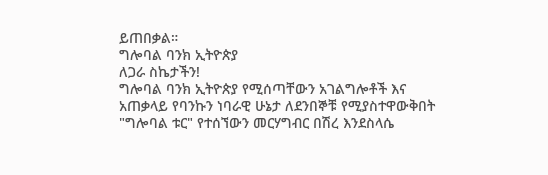ይጠበቃል።
ግሎባል ባንክ ኢትዮጵያ
ለጋራ ስኬታችን!
ግሎባል ባንክ ኢትዮጵያ የሚሰጣቸውን አገልግሎቶች እና አጠቃላይ የባንኩን ነባራዊ ሁኔታ ለደንበኞቹ የሚያስተዋውቅበት "ግሎባል ቱር" የተሰኘውን መርሃግብር በሽረ እንደስላሴ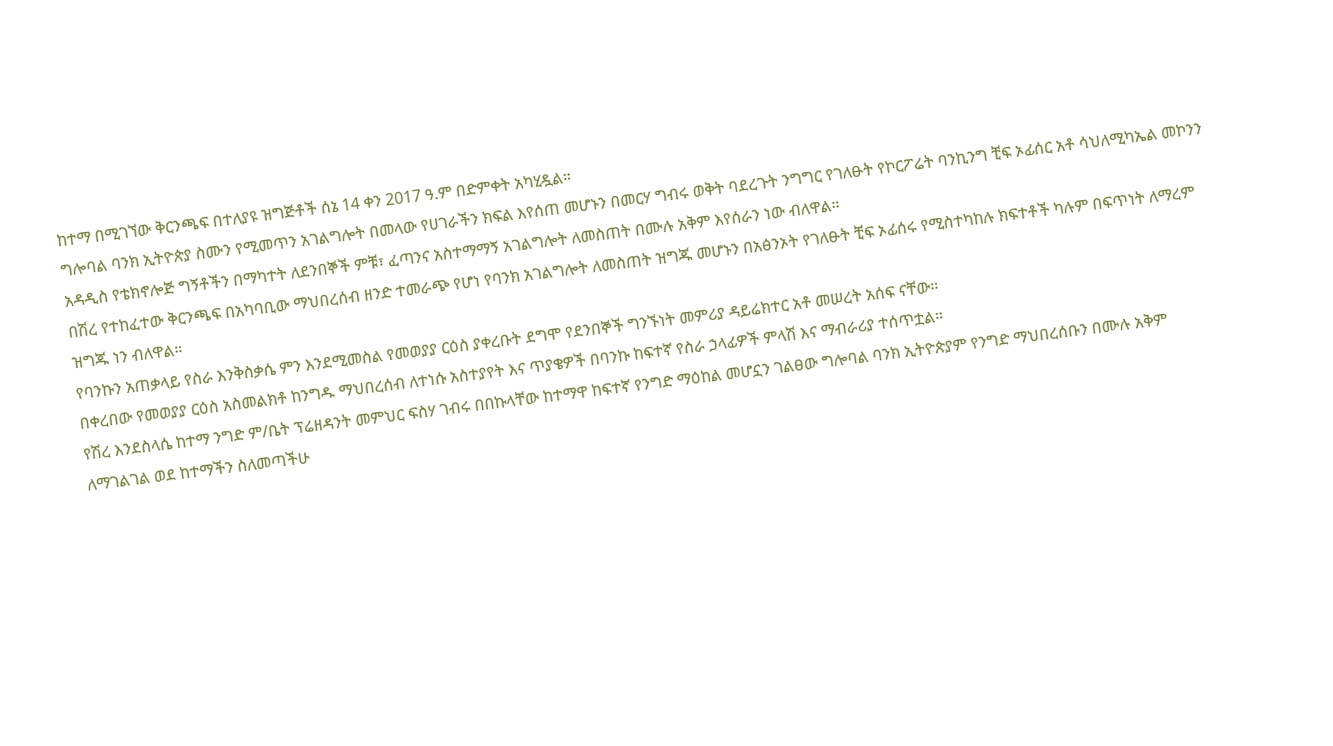ከተማ በሚገኘው ቅርንጫፍ በተለያዩ ዝግጅቶች ሰኔ 14 ቀን 2017 ዓ.ም በድምቀት አካሂዷል።
ግሎባል ባንክ ኢትዮጵያ ስሙን የሚመጥን አገልግሎት በመላው የሀገራችን ክፍል እየሰጠ መሆኑን በመርሃ ግብሩ ወቅት ባደረጉት ንግግር የገለፁት የኮርፖሬት ባንኪንግ ቺፍ ኦፊሰር አቶ ሳህለሚካኤል መኮንን አዳዲስ የቴክኖሎጅ ግኝቶችን በማካተት ለደንበኞች ምቹ፣ ፈጣንና አስተማማኝ አገልግሎት ለመስጠት በሙሉ አቅም እየሰራን ነው ብለዋል።
በሽረ የተከፈተው ቅርንጫፍ በአካባቢው ማህበረሰብ ዘንድ ተመራጭ የሆነ የባንክ አገልግሎት ለመስጠት ዝግጁ መሆኑን በአፅንኦት የገለፁት ቺፍ ኦፊሰሩ የሚስተካከሉ ክፍተቶች ካሉም በፍጥነት ለማረም ዝግጁ ነን ብለዋል።
የባንኩን አጠቃላይ የስራ እንቅስቃሴ ምን እንደሚመስል የመወያያ ርዕስ ያቀረቡት ደግሞ የደንበኞች ግንኙነት መምሪያ ዳይሬክተር አቶ መሠረት አሰፍ ናቸው።
በቀረበው የመወያያ ርዕስ አስመልክቶ ከንግዱ ማህበረሰብ ለተነሱ አስተያየት እና ጥያቄዎች በባንኩ ከፍተኛ የስራ ኃላፊዎች ምላሽ እና ማብራሪያ ተሰጥቷል።
የሽረ እንደስላሴ ከተማ ንግድ ም/ቤት ፕሬዘዳንት መምህር ፍስሃ ገብሩ በበኩላቸው ከተማዋ ከፍተኛ የንግድ ማዕከል መሆኗን ገልፀው ግሎባል ባንክ ኢትዮጵያም የንግድ ማህበረሰቡን በሙሉ አቅም ለማገልገል ወደ ከተማችን ስለመጣችሁ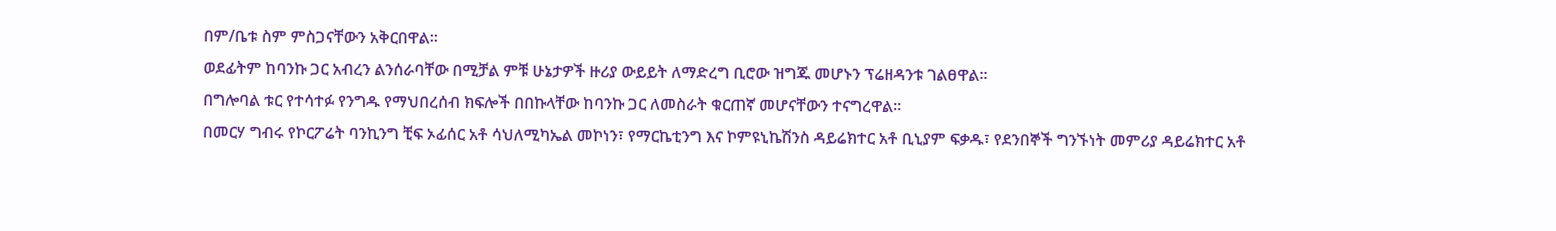በም/ቤቱ ስም ምስጋናቸውን አቅርበዋል።
ወደፊትም ከባንኩ ጋር አብረን ልንሰራባቸው በሚቻል ምቹ ሁኔታዎች ዙሪያ ውይይት ለማድረግ ቢሮው ዝግጁ መሆኑን ፕሬዘዳንቱ ገልፀዋል።
በግሎባል ቱር የተሳተፉ የንግዱ የማህበረሰብ ክፍሎች በበኩላቸው ከባንኩ ጋር ለመስራት ቁርጠኛ መሆናቸውን ተናግረዋል።
በመርሃ ግብሩ የኮርፖሬት ባንኪንግ ቺፍ ኦፊሰር አቶ ሳህለሚካኤል መኮነን፣ የማርኬቲንግ እና ኮምዩኒኬሽንስ ዳይሬክተር አቶ ቢኒያም ፍቃዱ፣ የደንበኞች ግንኙነት መምሪያ ዳይሬክተር አቶ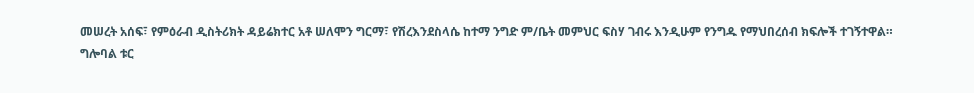መሠረት አሰፍ፣ የምዕራብ ዲስትሪክት ዳይሬክተር አቶ ሠለሞን ግርማ፣ የሽረእንደስላሴ ከተማ ንግድ ም/ቤት መምህር ፍስሃ ገብሩ እንዲሁም የንግዱ የማህበረሰብ ክፍሎች ተገኝተዋል።
ግሎባል ቱር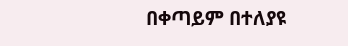በቀጣይም በተለያዩ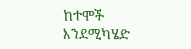ከተሞች እንደሚካሄድ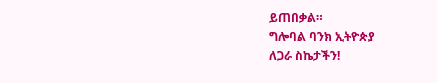ይጠበቃል።
ግሎባል ባንክ ኢትዮጵያ
ለጋራ ስኬታችን!